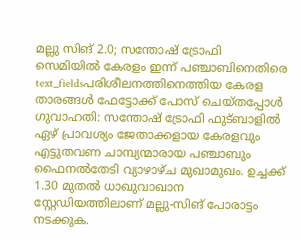മല്ലു സിങ് 2.0; സന്തോഷ് ട്രോഫി സെമിയിൽ കേരളം ഇന്ന് പഞ്ചാബിനെതിരെ
text_fieldsപരിശീലനത്തിനെത്തിയ കേരള താരങ്ങൾ ഫേട്ടോക്ക് പോസ് ചെയ്തപ്പോൾ
ഗുവാഹതി: സന്തോഷ് ട്രോഫി ഫുട്ബാളിൽ ഏഴ് പ്രാവശ്യം ജേതാക്കളായ കേരളവും എട്ടുതവണ ചാമ്പ്യന്മാരായ പഞ്ചാബും ഫൈനൽതേടി വ്യാഴാഴ്ച മുഖാമുഖം. ഉച്ചക്ക് 1.30 മുതൽ ധാഖുവാഖാന സ്റ്റേഡിയത്തിലാണ് മല്ലു-സിങ് പോരാട്ടം നടക്കുക.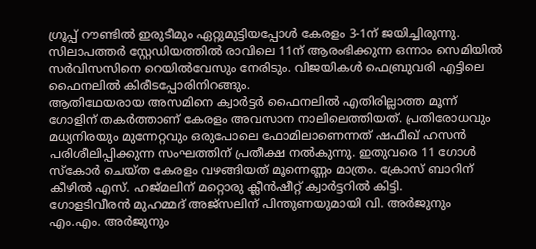ഗ്രൂപ്പ് റൗണ്ടിൽ ഇരുടീമും ഏറ്റുമുട്ടിയപ്പോൾ കേരളം 3-1ന് ജയിച്ചിരുന്നു. സിലാപത്തർ സ്റ്റേഡിയത്തിൽ രാവിലെ 11ന് ആരംഭിക്കുന്ന ഒന്നാം സെമിയിൽ സർവിസസിനെ റെയിൽവേസും നേരിടും. വിജയികൾ ഫെബ്രുവരി എട്ടിലെ ഫൈനലിൽ കിരീടപ്പോരിനിറങ്ങും.
ആതിഥേയരായ അസമിനെ ക്വാർട്ടർ ഫൈനലിൽ എതിരില്ലാത്ത മൂന്ന് ഗോളിന് തകർത്താണ് കേരളം അവസാന നാലിലെത്തിയത്. പ്രതിരോധവും മധ്യനിരയും മുന്നേറ്റവും ഒരുപോലെ ഫോമിലാണെന്നത് ഷഫീഖ് ഹസൻ പരിശീലിപ്പിക്കുന്ന സംഘത്തിന് പ്രതീക്ഷ നൽകുന്നു. ഇതുവരെ 11 ഗോൾ സ്കോർ ചെയ്ത കേരളം വഴങ്ങിയത് മൂന്നെണ്ണം മാത്രം. ക്രോസ് ബാറിന് കീഴിൽ എസ്. ഹജ്മലിന് മറ്റൊരു ക്ലീൻഷീറ്റ് ക്വാർട്ടറിൽ കിട്ടി.
ഗോളടിവീരൻ മുഹമ്മദ് അജ്സലിന് പിന്തുണയുമായി വി. അർജുനും എം.എം. അർജുനും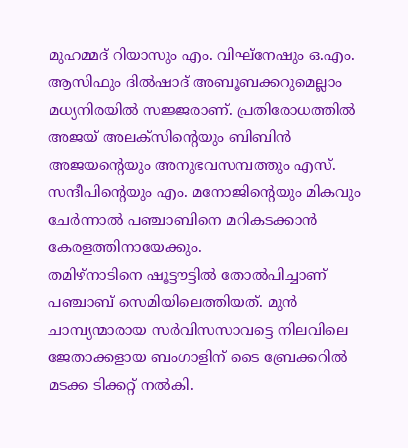മുഹമ്മദ് റിയാസും എം. വിഘ്നേഷും ഒ.എം. ആസിഫും ദിൽഷാദ് അബൂബക്കറുമെല്ലാം മധ്യനിരയിൽ സജ്ജരാണ്. പ്രതിരോധത്തിൽ അജയ് അലക്സിന്റെയും ബിബിൻ അജയന്റെയും അനുഭവസമ്പത്തും എസ്. സന്ദീപിന്റെയും എം. മനോജിന്റെയും മികവും ചേർന്നാൽ പഞ്ചാബിനെ മറികടക്കാൻ കേരളത്തിനായേക്കും.
തമിഴ്നാടിനെ ഷൂട്ടൗട്ടിൽ തോൽപിച്ചാണ് പഞ്ചാബ് സെമിയിലെത്തിയത്. മുൻ ചാമ്പ്യന്മാരായ സർവിസസാവട്ടെ നിലവിലെ ജേതാക്കളായ ബംഗാളിന് ടൈ ബ്രേക്കറിൽ മടക്ക ടിക്കറ്റ് നൽകി.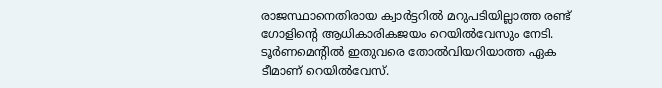രാജസ്ഥാനെതിരായ ക്വാർട്ടറിൽ മറുപടിയില്ലാത്ത രണ്ട് ഗോളിന്റെ ആധികാരികജയം റെയിൽവേസും നേടി. ടൂർണമെന്റിൽ ഇതുവരെ തോൽവിയറിയാത്ത ഏക ടീമാണ് റെയിൽവേസ്.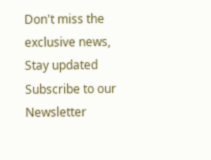Don't miss the exclusive news, Stay updated
Subscribe to our Newsletter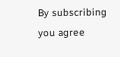By subscribing you agree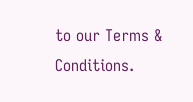to our Terms & Conditions.